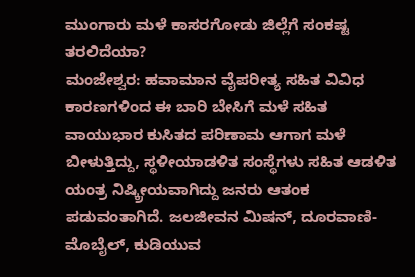ಮುಂಗಾರು ಮಳೆ ಕಾಸರಗೋಡು ಜಿಲ್ಲೆಗೆ ಸಂಕಷ್ಟ ತರಲಿದೆಯಾ?
ಮಂಜೇಶ್ವರ: ಹವಾಮಾನ ವೈಪರೀತ್ಯ ಸಹಿತ ವಿವಿಧ ಕಾರಣಗಳಿಂದ ಈ ಬಾರಿ ಬೇಸಿಗೆ ಮಳೆ ಸಹಿತ ವಾಯುಭಾರ ಕುಸಿತದ ಪರಿಣಾಮ ಆಗಾಗ ಮಳೆ ಬೀಳುತ್ತಿದ್ದು, ಸ್ಥಳೀಯಾಡಳಿತ ಸಂಸ್ಥೆಗಳು ಸಹಿತ ಆಡಳಿತ ಯಂತ್ರ ನಿಷ್ಕ್ರೀಯವಾಗಿದ್ದು ಜನರು ಆತಂಕ ಪಡುವಂತಾಗಿದೆ. ಜಲಜೀವನ ಮಿಷನ್, ದೂರವಾಣಿ-ಮೊಬೈಲ್, ಕುಡಿಯುವ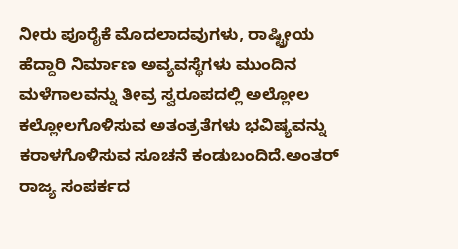ನೀರು ಪೂರೈಕೆ ಮೊದಲಾದವುಗಳು, ರಾಷ್ಟ್ರೀಯ ಹೆದ್ದಾರಿ ನಿರ್ಮಾಣ ಅವ್ಯವಸ್ಥೆಗಳು ಮುಂದಿನ ಮಳೆಗಾಲವನ್ನು ತೀವ್ರ ಸ್ವರೂಪದಲ್ಲಿ ಅಲ್ಲೋಲ ಕಲ್ಲೋಲಗೊಳಿಸುವ ಅತಂತ್ರತೆಗಳು ಭವಿಷ್ಯವನ್ನು ಕರಾಳಗೊಳಿಸುವ ಸೂಚನೆ ಕಂಡುಬಂದಿದೆ.ಅಂತರ್ ರಾಜ್ಯ ಸಂಪರ್ಕದ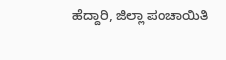ಹೆದ್ದಾರಿ, ಜಿಲ್ಲಾ ಪಂಚಾಯಿತಿ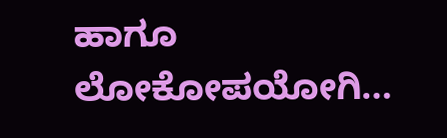ಹಾಗೂ ಲೋಕೋಪಯೋಗಿ…